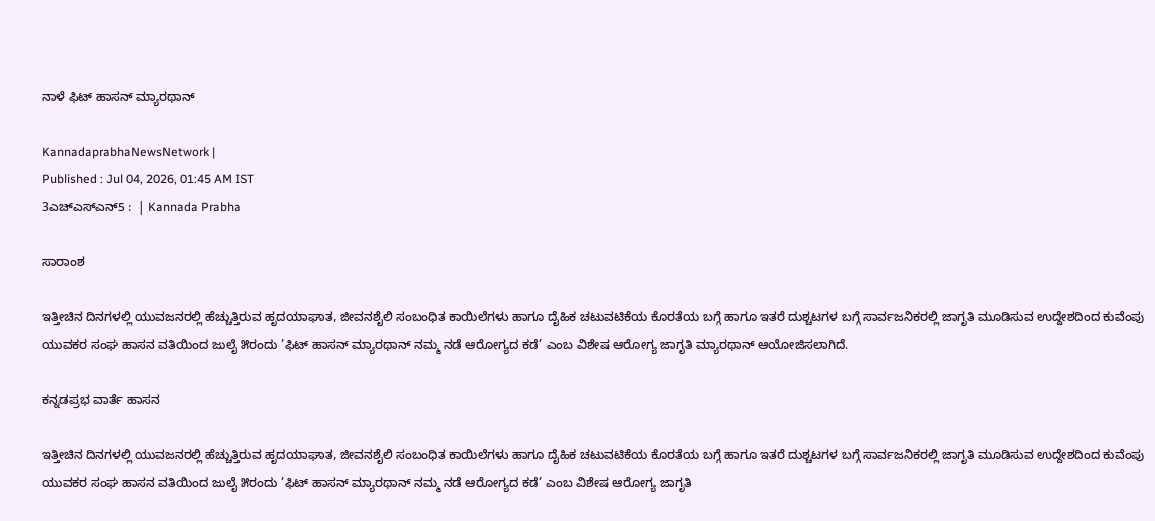ನಾಳೆ ಫಿಟ್ ಹಾಸನ್ ಮ್ಯಾರಥಾನ್

KannadaprabhaNewsNetwork |
Published : Jul 04, 2026, 01:45 AM IST
3ಎಚ್ಎಸ್ಎನ್5 :  | Kannada Prabha

ಸಾರಾಂಶ

ಇತ್ತೀಚಿನ ದಿನಗಳಲ್ಲಿ ಯುವಜನರಲ್ಲಿ ಹೆಚ್ಚುತ್ತಿರುವ ಹೃದಯಾಘಾತ, ಜೀವನಶೈಲಿ ಸಂಬಂಧಿತ ಕಾಯಿಲೆಗಳು ಹಾಗೂ ದೈಹಿಕ ಚಟುವಟಿಕೆಯ ಕೊರತೆಯ ಬಗ್ಗೆ ಹಾಗೂ ಇತರೆ ದುಶ್ಚಟಗಳ ಬಗ್ಗೆ ಸಾರ್ವಜನಿಕರಲ್ಲಿ ಜಾಗೃತಿ ಮೂಡಿಸುವ ಉದ್ದೇಶದಿಂದ ಕುವೆಂಪು ಯುವಕರ ಸಂಘ ಹಾಸನ ವತಿಯಿಂದ ಜುಲೈ ೫ರಂದು ’ಫಿಟ್ ಹಾಸನ್ ಮ್ಯಾರಥಾನ್ ನಮ್ಮ ನಡೆ ಆರೋಗ್ಯದ ಕಡೆ’ ಎಂಬ ವಿಶೇಷ ಆರೋಗ್ಯ ಜಾಗೃತಿ ಮ್ಯಾರಥಾನ್ ಆಯೋಜಿಸಲಾಗಿದೆ.

ಕನ್ನಡಪ್ರಭ ವಾರ್ತೆ ಹಾಸನ

ಇತ್ತೀಚಿನ ದಿನಗಳಲ್ಲಿ ಯುವಜನರಲ್ಲಿ ಹೆಚ್ಚುತ್ತಿರುವ ಹೃದಯಾಘಾತ, ಜೀವನಶೈಲಿ ಸಂಬಂಧಿತ ಕಾಯಿಲೆಗಳು ಹಾಗೂ ದೈಹಿಕ ಚಟುವಟಿಕೆಯ ಕೊರತೆಯ ಬಗ್ಗೆ ಹಾಗೂ ಇತರೆ ದುಶ್ಚಟಗಳ ಬಗ್ಗೆ ಸಾರ್ವಜನಿಕರಲ್ಲಿ ಜಾಗೃತಿ ಮೂಡಿಸುವ ಉದ್ದೇಶದಿಂದ ಕುವೆಂಪು ಯುವಕರ ಸಂಘ ಹಾಸನ ವತಿಯಿಂದ ಜುಲೈ ೫ರಂದು ’ಫಿಟ್ ಹಾಸನ್ ಮ್ಯಾರಥಾನ್ ನಮ್ಮ ನಡೆ ಆರೋಗ್ಯದ ಕಡೆ’ ಎಂಬ ವಿಶೇಷ ಆರೋಗ್ಯ ಜಾಗೃತಿ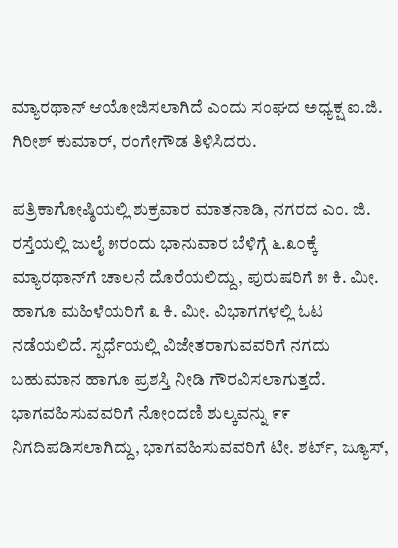ಮ್ಯಾರಥಾನ್ ಆಯೋಜಿಸಲಾಗಿದೆ ಎಂದು ಸಂಘದ ಅಧ್ಯಕ್ಷ ಐ.ಜಿ. ಗಿರೀಶ್ ಕುಮಾರ್‌, ರಂಗೇಗೌಡ ತಿಳಿಸಿದರು.

ಪತ್ರಿಕಾಗೋಷ್ಠಿಯಲ್ಲಿ ಶುಕ್ರವಾರ ಮಾತನಾಡಿ, ನಗರದ ಎಂ. ಜಿ. ರಸ್ತೆಯಲ್ಲಿ ಜುಲೈ ೫ರಂದು ಭಾನುವಾರ ಬೆಳಿಗ್ಗೆ ೬.೩೦ಕ್ಕೆ ಮ್ಯಾರಥಾನ್‌ಗೆ ಚಾಲನೆ ದೊರೆಯಲಿದ್ದು, ಪುರುಷರಿಗೆ ೫ ಕಿ. ಮೀ. ಹಾಗೂ ಮಹಿಳೆಯರಿಗೆ ೩ ಕಿ. ಮೀ. ವಿಭಾಗಗಳಲ್ಲಿ ಓಟ ನಡೆಯಲಿದೆ. ಸ್ಪರ್ಧೆಯಲ್ಲಿ ವಿಜೇತರಾಗುವವರಿಗೆ ನಗದು ಬಹುಮಾನ ಹಾಗೂ ಪ್ರಶಸ್ತಿ ನೀಡಿ ಗೌರವಿಸಲಾಗುತ್ತದೆ. ಭಾಗವಹಿಸುವವರಿಗೆ ನೋಂದಣಿ ಶುಲ್ಕವನ್ನು ೯೯ ನಿಗದಿಪಡಿಸಲಾಗಿದ್ದು, ಭಾಗವಹಿಸುವವರಿಗೆ ಟೀ. ಶರ್ಟ್‌, ಜ್ಯೂಸ್,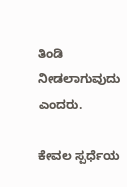ತಿಂಡಿ ನೀಡಲಾಗುವುದು ಎಂದರು.

ಕೇವಲ ಸ್ಪರ್ಧೆಯ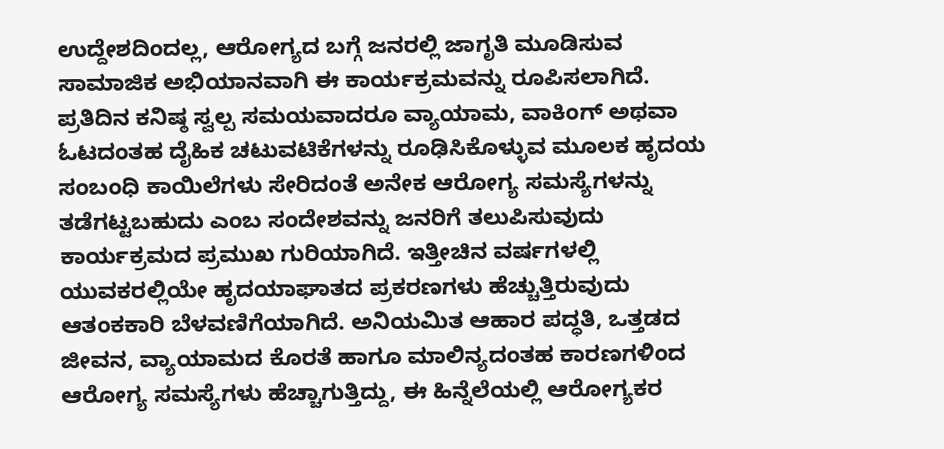ಉದ್ದೇಶದಿಂದಲ್ಲ, ಆರೋಗ್ಯದ ಬಗ್ಗೆ ಜನರಲ್ಲಿ ಜಾಗೃತಿ ಮೂಡಿಸುವ ಸಾಮಾಜಿಕ ಅಭಿಯಾನವಾಗಿ ಈ ಕಾರ್ಯಕ್ರಮವನ್ನು ರೂಪಿಸಲಾಗಿದೆ. ಪ್ರತಿದಿನ ಕನಿಷ್ಠ ಸ್ವಲ್ಪ ಸಮಯವಾದರೂ ವ್ಯಾಯಾಮ, ವಾಕಿಂಗ್ ಅಥವಾ ಓಟದಂತಹ ದೈಹಿಕ ಚಟುವಟಿಕೆಗಳನ್ನು ರೂಢಿಸಿಕೊಳ್ಳುವ ಮೂಲಕ ಹೃದಯ ಸಂಬಂಧಿ ಕಾಯಿಲೆಗಳು ಸೇರಿದಂತೆ ಅನೇಕ ಆರೋಗ್ಯ ಸಮಸ್ಯೆಗಳನ್ನು ತಡೆಗಟ್ಟಬಹುದು ಎಂಬ ಸಂದೇಶವನ್ನು ಜನರಿಗೆ ತಲುಪಿಸುವುದು ಕಾರ್ಯಕ್ರಮದ ಪ್ರಮುಖ ಗುರಿಯಾಗಿದೆ. ಇತ್ತೀಚಿನ ವರ್ಷಗಳಲ್ಲಿ ಯುವಕರಲ್ಲಿಯೇ ಹೃದಯಾಘಾತದ ಪ್ರಕರಣಗಳು ಹೆಚ್ಚುತ್ತಿರುವುದು ಆತಂಕಕಾರಿ ಬೆಳವಣಿಗೆಯಾಗಿದೆ. ಅನಿಯಮಿತ ಆಹಾರ ಪದ್ಧತಿ, ಒತ್ತಡದ ಜೀವನ, ವ್ಯಾಯಾಮದ ಕೊರತೆ ಹಾಗೂ ಮಾಲಿನ್ಯದಂತಹ ಕಾರಣಗಳಿಂದ ಆರೋಗ್ಯ ಸಮಸ್ಯೆಗಳು ಹೆಚ್ಚಾಗುತ್ತಿದ್ದು, ಈ ಹಿನ್ನೆಲೆಯಲ್ಲಿ ಆರೋಗ್ಯಕರ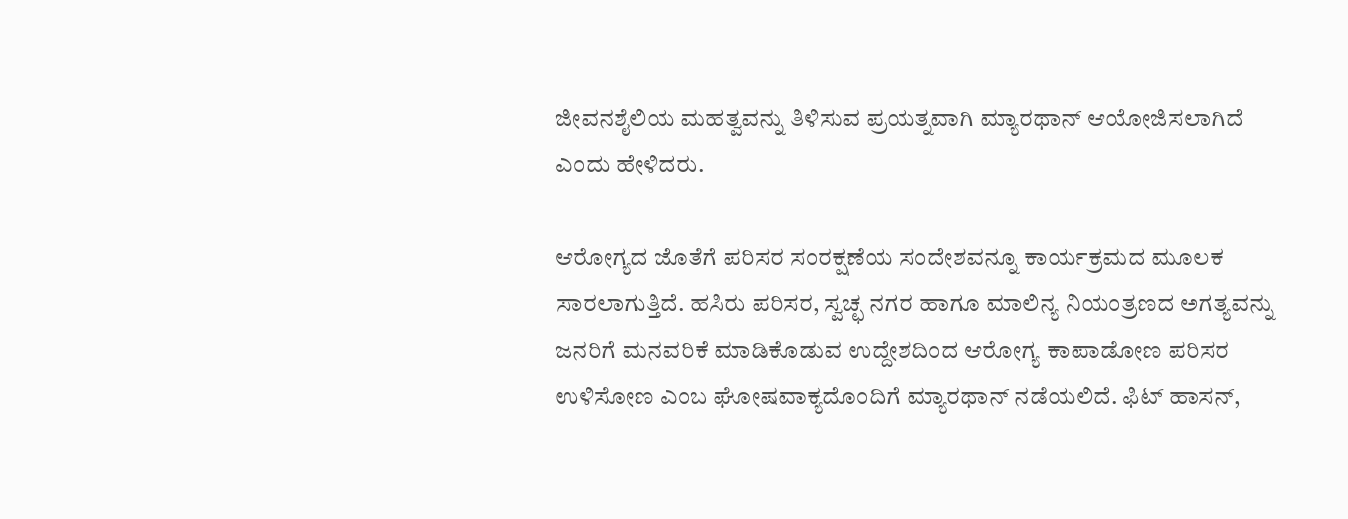ಜೀವನಶೈಲಿಯ ಮಹತ್ವವನ್ನು ತಿಳಿಸುವ ಪ್ರಯತ್ನವಾಗಿ ಮ್ಯಾರಥಾನ್ ಆಯೋಜಿಸಲಾಗಿದೆ ಎಂದು ಹೇಳಿದರು.

ಆರೋಗ್ಯದ ಜೊತೆಗೆ ಪರಿಸರ ಸಂರಕ್ಷಣೆಯ ಸಂದೇಶವನ್ನೂ ಕಾರ್ಯಕ್ರಮದ ಮೂಲಕ ಸಾರಲಾಗುತ್ತಿದೆ. ಹಸಿರು ಪರಿಸರ, ಸ್ವಚ್ಛ ನಗರ ಹಾಗೂ ಮಾಲಿನ್ಯ ನಿಯಂತ್ರಣದ ಅಗತ್ಯವನ್ನು ಜನರಿಗೆ ಮನವರಿಕೆ ಮಾಡಿಕೊಡುವ ಉದ್ದೇಶದಿಂದ ಆರೋಗ್ಯ ಕಾಪಾಡೋಣ ಪರಿಸರ ಉಳಿಸೋಣ ಎಂಬ ಘೋಷವಾಕ್ಯದೊಂದಿಗೆ ಮ್ಯಾರಥಾನ್ ನಡೆಯಲಿದೆ. ಫಿಟ್ ಹಾಸನ್,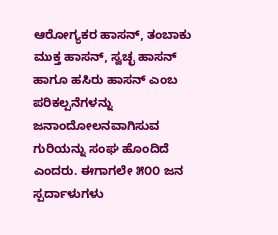ಆರೋಗ್ಯಕರ ಹಾಸನ್, ತಂಬಾಕು ಮುಕ್ತ ಹಾಸನ್, ಸ್ವಚ್ಛ ಹಾಸನ್ ಹಾಗೂ ಹಸಿರು ಹಾಸನ್ ಎಂಬ ಪರಿಕಲ್ಪನೆಗಳನ್ನು ಜನಾಂದೋಲನವಾಗಿಸುವ ಗುರಿಯನ್ನು ಸಂಘ ಹೊಂದಿದೆ ಎಂದರು. ಈಗಾಗಲೇ ೫೦೦ ಜನ ಸ್ಪರ್ದಾಳುಗಳು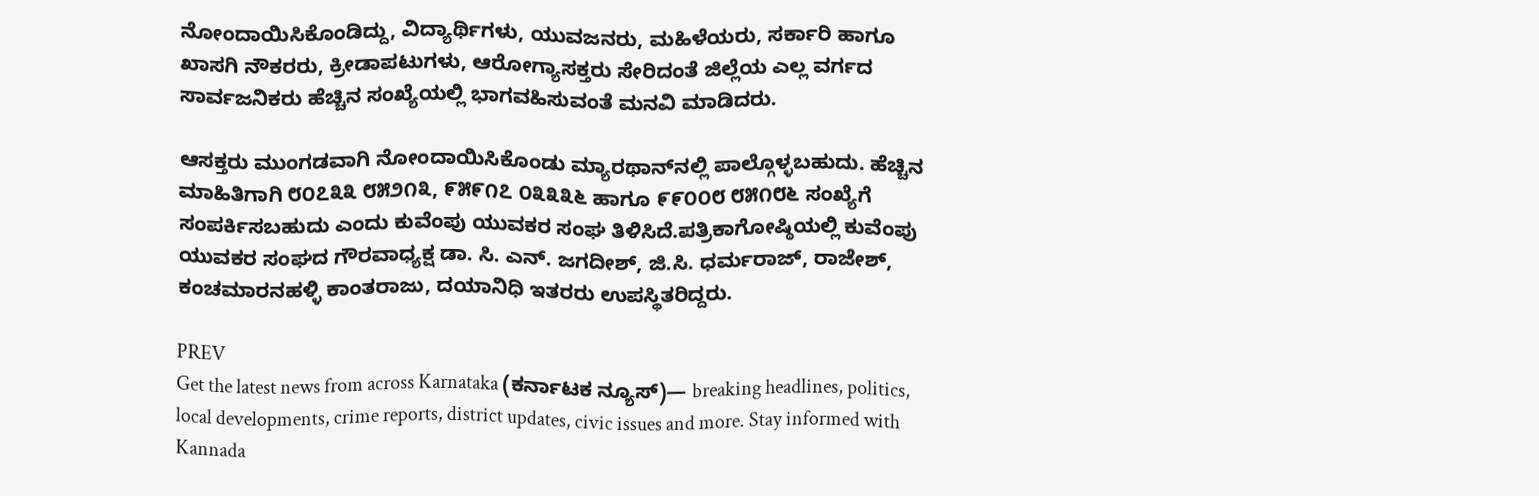ನೋಂದಾಯಿಸಿಕೊಂಡಿದ್ದು, ವಿದ್ಯಾರ್ಥಿಗಳು, ಯುವಜನರು, ಮಹಿಳೆಯರು, ಸರ್ಕಾರಿ ಹಾಗೂ ಖಾಸಗಿ ನೌಕರರು, ಕ್ರೀಡಾಪಟುಗಳು, ಆರೋಗ್ಯಾಸಕ್ತರು ಸೇರಿದಂತೆ ಜಿಲ್ಲೆಯ ಎಲ್ಲ ವರ್ಗದ ಸಾರ್ವಜನಿಕರು ಹೆಚ್ಚಿನ ಸಂಖ್ಯೆಯಲ್ಲಿ ಭಾಗವಹಿಸುವಂತೆ ಮನವಿ ಮಾಡಿದರು.

ಆಸಕ್ತರು ಮುಂಗಡವಾಗಿ ನೋಂದಾಯಿಸಿಕೊಂಡು ಮ್ಯಾರಥಾನ್‌ನಲ್ಲಿ ಪಾಲ್ಗೊಳ್ಳಬಹುದು. ಹೆಚ್ಚಿನ ಮಾಹಿತಿಗಾಗಿ ೮೦೭೩೩ ೮೫೨೧೩, ೯೫೯೧೭ ೦೩೩೩೬ ಹಾಗೂ ೯೯೦೦೮ ೮೫೧೮೬ ಸಂಖ್ಯೆಗೆ ಸಂಪರ್ಕಿಸಬಹುದು ಎಂದು ಕುವೆಂಪು ಯುವಕರ ಸಂಘ ತಿಳಿಸಿದೆ.ಪತ್ರಿಕಾಗೋಷ್ಠಿಯಲ್ಲಿ ಕುವೆಂಪು ಯುವಕರ ಸಂಘದ ಗೌರವಾಧ್ಯಕ್ಷ ಡಾ. ಸಿ. ಎನ್. ಜಗದೀಶ್, ಜಿ.ಸಿ. ಧರ್ಮರಾಜ್, ರಾಜೇಶ್, ಕಂಚಮಾರನಹಳ್ಳಿ ಕಾಂತರಾಜು, ದಯಾನಿಧಿ ಇತರರು ಉಪಸ್ಥಿತರಿದ್ದರು.

PREV
Get the latest news from across Karnataka (ಕರ್ನಾಟಕ ನ್ಯೂಸ್)— breaking headlines, politics, local developments, crime reports, district updates, civic issues and more. Stay informed with Kannada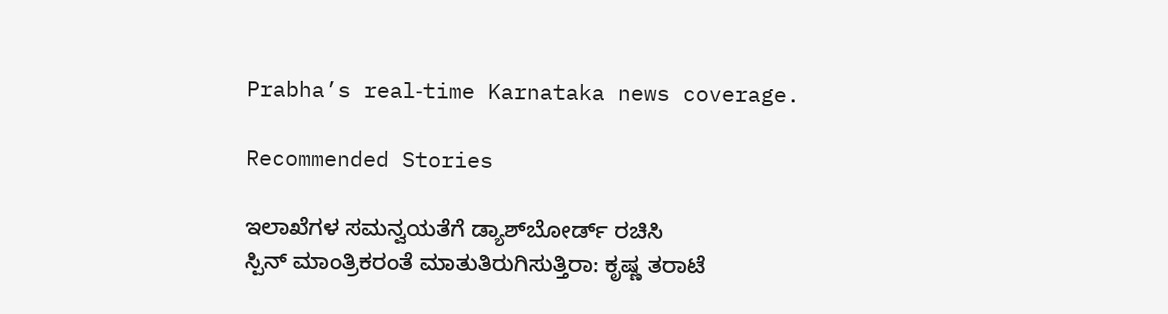Prabha’s real‑time Karnataka news coverage.

Recommended Stories

ಇಲಾಖೆಗಳ ಸಮನ್ವಯತೆಗೆ ಡ್ಯಾಶ್‌ಬೋರ್ಡ್‌ ರಚಿಸಿ
ಸ್ಪಿನ್ ಮಾಂತ್ರಿಕರಂತೆ ಮಾತುತಿರುಗಿಸುತ್ತಿರಾ: ಕೃಷ್ಣ ತರಾಟೆ